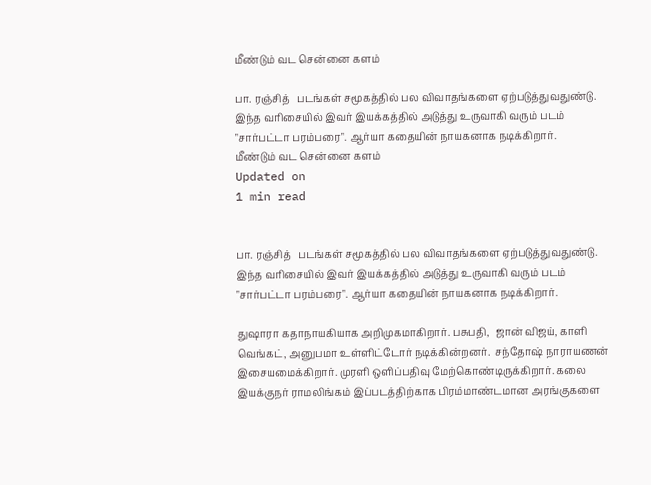மீண்டும் வட சென்னை களம்

பா. ரஞ்சித்   படங்கள் சமூகத்தில் பல விவாதங்களை ஏற்படுத்துவதுண்டு. இந்த வரிசையில் இவர் இயக்கத்தில் அடுத்து உருவாகி வரும் படம் "சார்பட்டா பரம்பரை". ஆர்யா கதையின் நாயகனாக நடிக்கிறார்.
மீண்டும் வட சென்னை களம்
Updated on
1 min read


பா. ரஞ்சித்   படங்கள் சமூகத்தில் பல விவாதங்களை ஏற்படுத்துவதுண்டு. இந்த வரிசையில் இவர் இயக்கத்தில் அடுத்து உருவாகி வரும் படம் "சார்பட்டா பரம்பரை". ஆர்யா கதையின் நாயகனாக நடிக்கிறார்.

துஷாரா கதாநாயகியாக அறிமுகமாகிறார். பசுபதி,  ஜான் விஜய், காளி வெங்கட், அனுபமா உள்ளிட்டோர் நடிக்கின்றனர்.  சந்தோஷ் நாராயணன் இசையமைக்கிறார். முரளி ஒளிப்பதிவு மேற்கொண்டிருக்கிறார். கலை இயக்குநர் ராமலிங்கம் இப்படத்திற்காக பிரம்மாண்டமான அரங்குகளை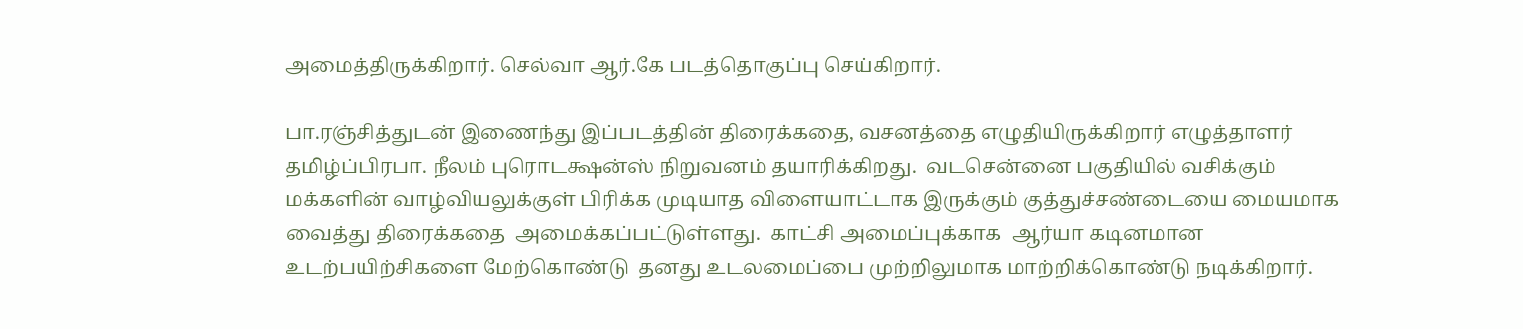அமைத்திருக்கிறார். செல்வா ஆர்.கே படத்தொகுப்பு செய்கிறார்.

பா.ரஞ்சித்துடன் இணைந்து இப்படத்தின் திரைக்கதை, வசனத்தை எழுதியிருக்கிறார் எழுத்தாளர் தமிழ்ப்பிரபா. நீலம் புரொடக்ஷன்ஸ் நிறுவனம் தயாரிக்கிறது.  வடசென்னை பகுதியில் வசிக்கும் மக்களின் வாழ்வியலுக்குள் பிரிக்க முடியாத விளையாட்டாக இருக்கும் குத்துச்சண்டையை மையமாக வைத்து திரைக்கதை  அமைக்கப்பட்டுள்ளது.  காட்சி அமைப்புக்காக  ஆர்யா கடினமான உடற்பயிற்சிகளை மேற்கொண்டு  தனது உடலமைப்பை முற்றிலுமாக மாற்றிக்கொண்டு நடிக்கிறார்.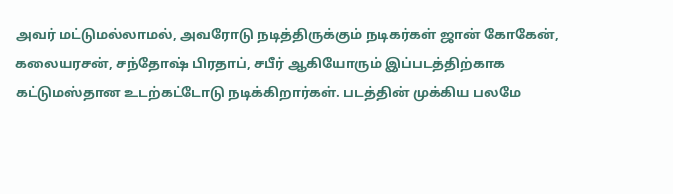அவர் மட்டுமல்லாமல், அவரோடு நடித்திருக்கும் நடிகர்கள் ஜான் கோகேன், கலையரசன், சந்தோஷ் பிரதாப், சபீர் ஆகியோரும் இப்படத்திற்காக கட்டுமஸ்தான உடற்கட்டோடு நடிக்கிறார்கள். படத்தின் முக்கிய பலமே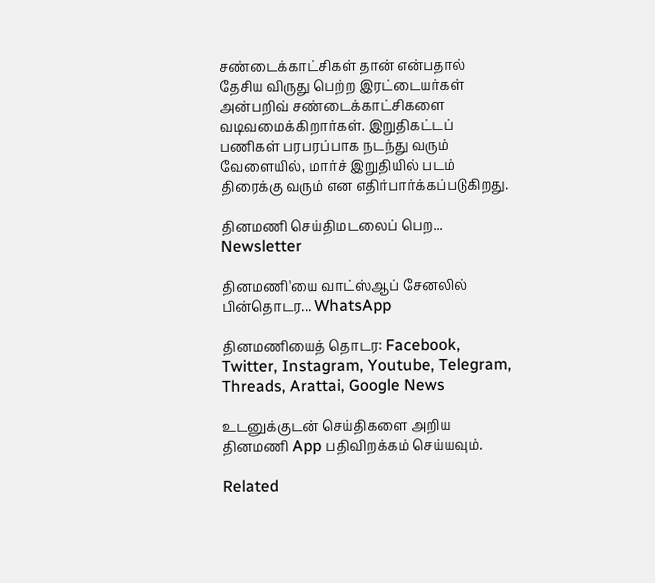சண்டைக்காட்சிகள் தான் என்பதால் தேசிய விருது பெற்ற இரட்டையர்கள்  அன்பறிவ் சண்டைக்காட்சிகளை வடிவமைக்கிறார்கள். இறுதிகட்டப் பணிகள் பரபரப்பாக நடந்து வரும் வேளையில், மார்ச் இறுதியில் படம் திரைக்கு வரும் என எதிர்பார்க்கப்படுகிறது.

தினமணி செய்திமடலைப் பெற... Newsletter

தினமணி'யை வாட்ஸ்ஆப் சேனலில் பின்தொடர... WhatsApp

தினமணியைத் தொடர: Facebook, Twitter, Instagram, Youtube, Telegram, Threads, Arattai, Google News

உடனுக்குடன் செய்திகளை அறிய தினமணி App பதிவிறக்கம் செய்யவும்.

Related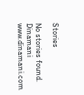Stories

No stories found.
Dinamani
www.dinamani.com